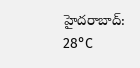హైదరాబాద్: 28°C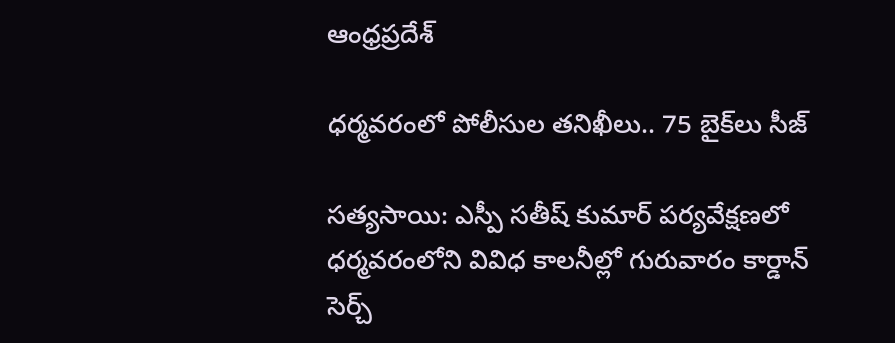ఆంధ్రప్రదేశ్

ధర్మవరంలో పోలీసుల తనిఖీలు.. 75 బైక్‌లు సీజ్

సత్యసాయి: ఎస్పీ సతీష్‌ కుమార్‌ పర్యవేక్షణలో ధర్మవరంలోని వివిధ కాలనీల్లో గురువారం కార్డాన్‌ సెర్చ్‌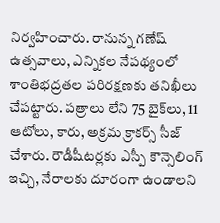నిర్వహించారు. రానున్న గణేష్‌ ఉత్సవాలు, ఎన్నికల నేపథ్యంలో శాంతిభద్రతల పరిరక్షణకు తనిఖీలు చేపట్టారు. పత్రాలు లేని 75 బైక్‌లు, 11 ఆటోలు, కారు, అక్రమ క్రాకర్స్‌ సీజ్‌ చేశారు. రౌడీషీటర్లకు ఎస్పీ కౌన్సెలింగ్‌ ఇచ్చి, నేరాలకు దూరంగా ఉండాలని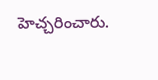హెచ్చరించారు.